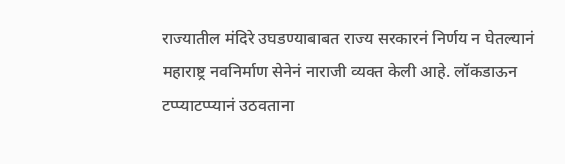राज्यातील मंदिरे उघडण्याबाबत राज्य सरकारनं निर्णय न घेतल्यानं महाराष्ट्र नवनिर्माण सेनेनं नाराजी व्यक्त केली आहे. लॉकडाऊन टप्प्याटप्प्यानं उठवताना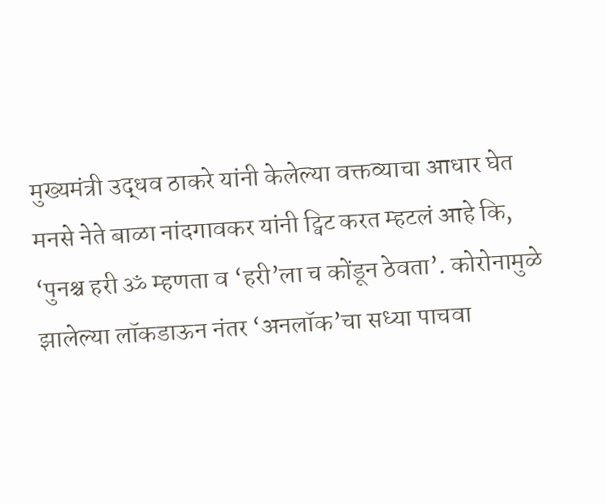मुख्यमंत्री उद्धव ठाकरे यांनी केलेल्या वक्तव्याचा आधार घेत मनसे नेते बाळा नांदगावकर यांनी ट्विट करत म्हटलं आहे कि, ‘पुनश्च हरी ॐ म्हणता व ‘हरी’ला च कोंडून ठेवता’. कोरोनामुळे झालेल्या लॉकडाऊन नंतर ‘अनलॉक’चा सध्या पाचवा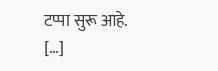टप्पा सुरू आहे. […]